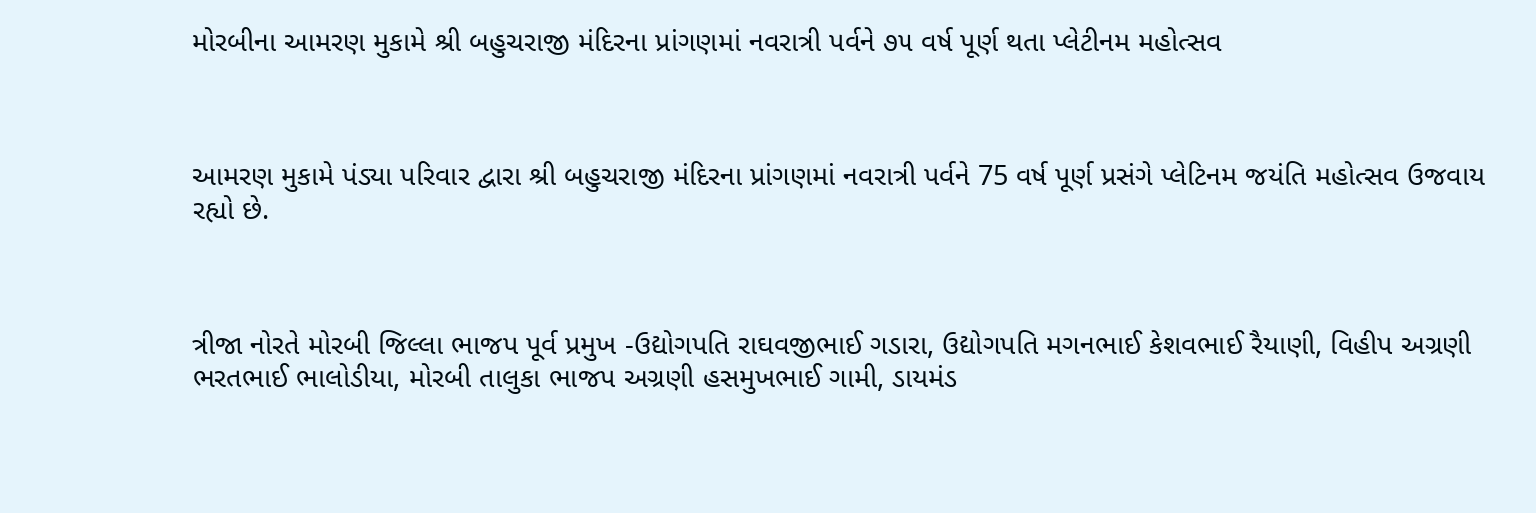મોરબીના આમરણ મુકામે શ્રી બહુચરાજી મંદિરના પ્રાંગણમાં નવરાત્રી પર્વને ૭૫ વર્ષ પૂર્ણ થતા પ્લેટીનમ મહોત્સવ



આમરણ મુકામે પંડ્યા પરિવાર દ્વારા શ્રી બહુચરાજી મંદિરના પ્રાંગણમાં નવરાત્રી પર્વને 75 વર્ષ પૂર્ણ પ્રસંગે પ્લેટિનમ જયંતિ મહોત્સવ ઉજવાય રહ્યો છે.



ત્રીજા નોરતે મોરબી જિલ્લા ભાજપ પૂર્વ પ્રમુખ -ઉદ્યોગપતિ રાઘવજીભાઈ ગડારા, ઉદ્યોગપતિ મગનભાઈ કેશવભાઈ રૈયાણી, વિહીપ અગ્રણી ભરતભાઈ ભાલોડીયા, મોરબી તાલુકા ભાજપ અગ્રણી હસમુખભાઈ ગામી, ડાયમંડ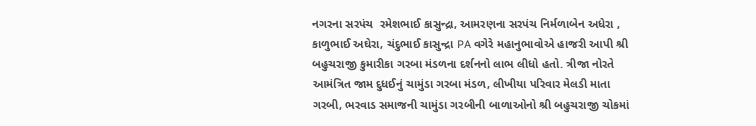નગરના સરપંચ  રમેશભાઈ કાસુન્દ્રા, આમરણના સરપંચ નિર્મળાબેન અધેરા , કાળુભાઈ અઘેરા, ચંદુભાઈ કાસુન્દ્રા PA વગેરે મહાનુભાવોએ હાજરી આપી શ્રી બહુચરાજી કુમારીકા ગરબા મંડળના દર્શનનો લાભ લીધો હતો. ત્રીજા નોરતે આમંત્રિત જામ દુધઈનું ચામુંડા ગરબા મંડળ, લીખીયા પરિવાર મેલડી માતા ગરબી, ભરવાડ સમાજની ચામુંડા ગરબીની બાળાઓનો શ્રી બહુચરાજી ચોકમાં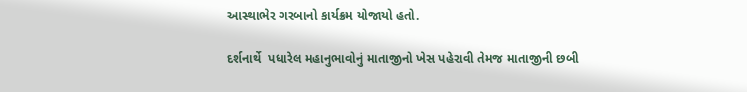આસ્થાભેર ગરબાનો કાર્યક્રમ યોજાયો હતો.

દર્શનાર્થે  પધારેલ મહાનુભાવોનું માતાજીનો ખેસ પહેરાવી તેમજ માતાજીની છબી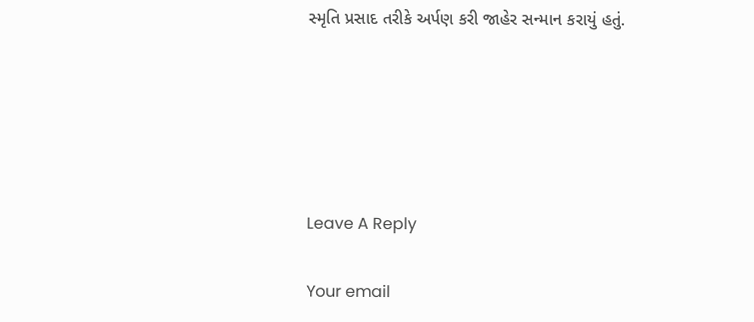સ્મૃતિ પ્રસાદ તરીકે અર્પણ કરી જાહેર સન્માન કરાયું હતું.





Leave A Reply

Your email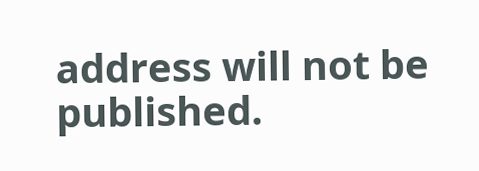address will not be published.